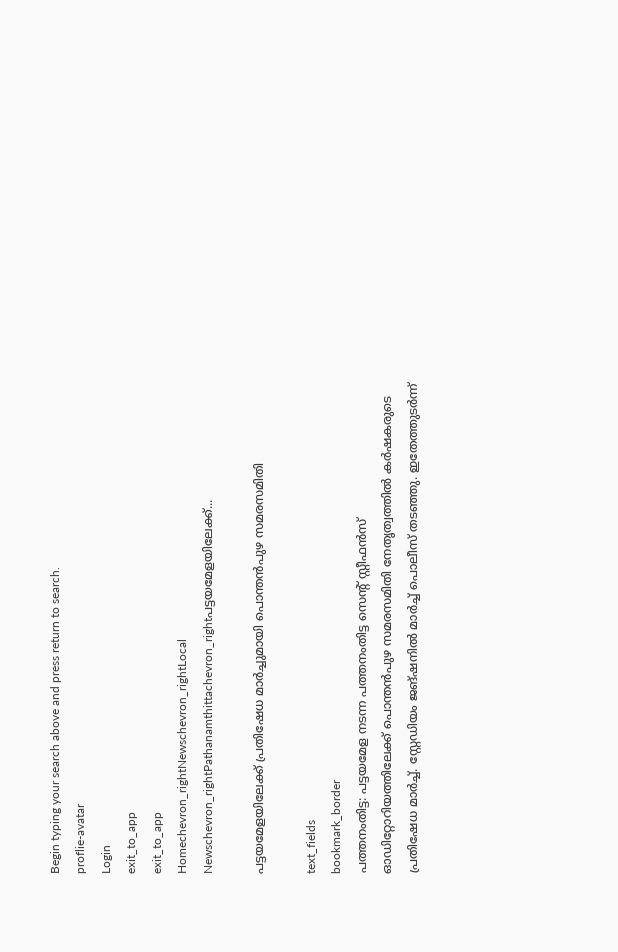Begin typing your search above and press return to search.
proflie-avatar
Login
exit_to_app
exit_to_app
Homechevron_rightNewschevron_rightLocal Newschevron_rightPathanamthittachevron_rightപട്ടയമേളയിലേക്ക്...

പട്ടയമേളയിലേക്ക് പ്രതിഷേധ മാർച്ചുമായി പൊന്തൻപുഴ സമരസമിതി

text_fields
bookmark_border
പത്തനംതിട്ട: പട്ടയമേള നടന്ന പത്തനംതിട്ട സെന്‍റ് സ്റ്റീഫൻസ് ഓഡിറ്റോറിയത്തിലേക്ക് പൊന്തൻപുഴ സമരസമിതി നേതൃത്വത്തിൽ കർഷകരുടെ പ്രതിഷേധ മാർച്ച്. സ്റ്റേഡിയം ജങ്ഷനിൽ മാർച്ച് പൊലീസ് തടഞ്ഞു. ഇതേത്തുടർന്ന്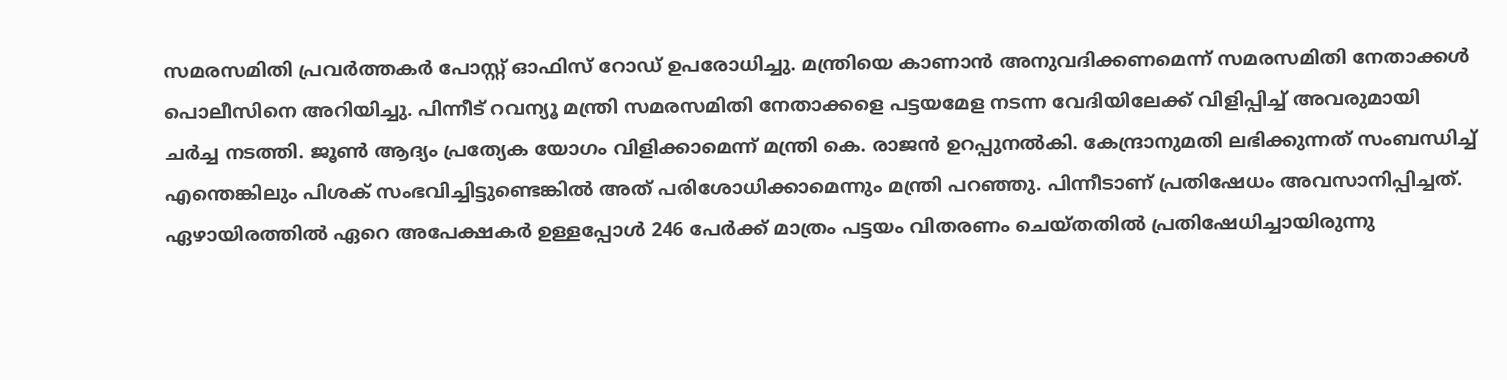സമരസമിതി പ്രവർത്തകർ പോസ്റ്റ് ഓഫിസ് റോഡ് ഉപരോധിച്ചു. മന്ത്രിയെ കാണാൻ അനുവദിക്കണമെന്ന് സമരസമിതി നേതാക്കൾ പൊലീസിനെ അറിയിച്ചു. പിന്നീട് റവന്യൂ മന്ത്രി സമരസമിതി നേതാക്കളെ പട്ടയമേള നടന്ന വേദിയിലേക്ക് വിളിപ്പിച്ച് അവരുമായി ചർച്ച നടത്തി. ജൂൺ ആദ്യം പ്രത്യേക യോഗം വിളിക്കാമെന്ന് മന്ത്രി കെ. രാജൻ ഉറപ്പുനൽകി. കേന്ദ്രാനുമതി ലഭിക്കുന്നത് സംബന്ധിച്ച് എന്തെങ്കിലും പിശക് സംഭവിച്ചിട്ടുണ്ടെങ്കിൽ അത് പരിശോധിക്കാമെന്നും മന്ത്രി പറഞ്ഞു. പിന്നീടാണ് പ്രതിഷേധം അവസാനിപ്പിച്ചത്. ഏഴായിരത്തിൽ ഏറെ അപേക്ഷകർ ഉള്ളപ്പോൾ 246 പേർക്ക് മാത്രം പട്ടയം വിതരണം ചെയ്തതിൽ പ്രതിഷേധിച്ചായിരുന്നു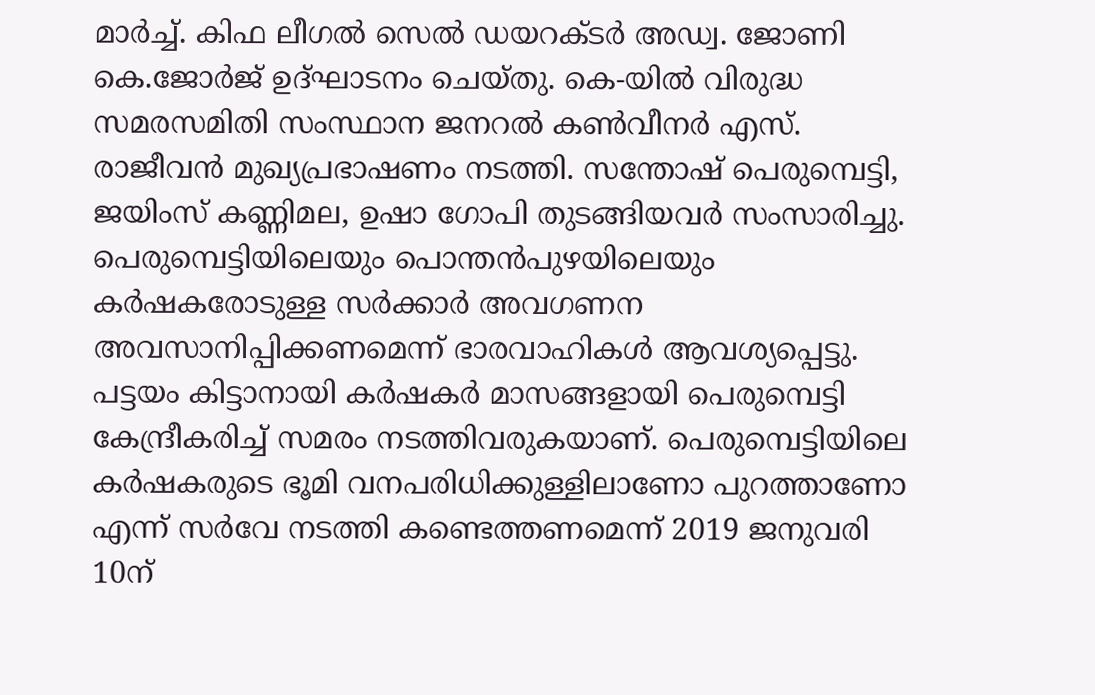മാർച്ച്. കിഫ ലീഗൽ സെൽ ഡയറക്ടർ അഡ്വ. ജോണി കെ.ജോർജ് ഉദ്ഘാടനം ചെയ്തു. കെ-യിൽ വിരുദ്ധ സമരസമിതി സംസ്ഥാന ജനറൽ കൺവീനർ എസ്. രാജീവൻ മുഖ്യപ്രഭാഷണം നടത്തി. സന്തോഷ് പെരുമ്പെട്ടി, ജയിംസ് കണ്ണിമല, ഉഷാ ഗോപി തുടങ്ങിയവർ സംസാരിച്ചു. പെരുമ്പെട്ടിയിലെയും പൊന്തൻപുഴയിലെയും കർഷകരോടുള്ള സർക്കാർ അവഗണന അവസാനിപ്പിക്കണമെന്ന് ഭാരവാഹികൾ ആവശ്യപ്പെട്ടു. പട്ടയം കിട്ടാനായി കർഷകർ മാസങ്ങളായി പെരുമ്പെട്ടി കേന്ദ്രീകരിച്ച് സമരം നടത്തിവരുകയാണ്. പെരുമ്പെട്ടിയിലെ കർഷകരുടെ ഭൂമി വനപരിധിക്കുള്ളിലാണോ പുറത്താണോ എന്ന് സർവേ നടത്തി കണ്ടെത്തണമെന്ന് 2019 ജനുവരി 10ന്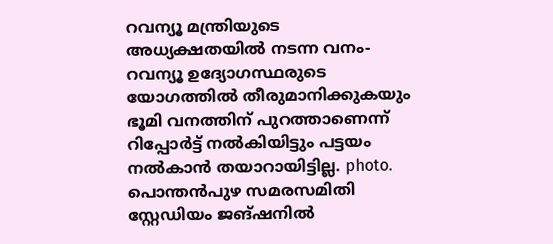റവന്യൂ മന്ത്രിയുടെ അധ്യക്ഷതയിൽ നടന്ന വനം-റവന്യൂ ഉദ്യോഗസ്ഥരുടെ യോഗത്തിൽ തീരുമാനിക്കുകയും ഭൂമി വനത്തിന് പുറത്താണെന്ന് റിപ്പോർട്ട് നൽകിയിട്ടും പട്ടയം നൽകാൻ തയാറായിട്ടില്ല. photo. പൊന്തൻപുഴ സമരസമിതി സ്റ്റേഡിയം ജങ്ഷനിൽ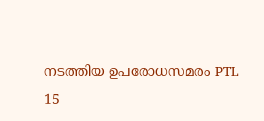നടത്തിയ ഉപരോധസമരം PTL 15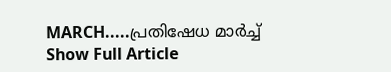MARCH.....പ്രതിഷേധ മാർച്ച്
Show Full Article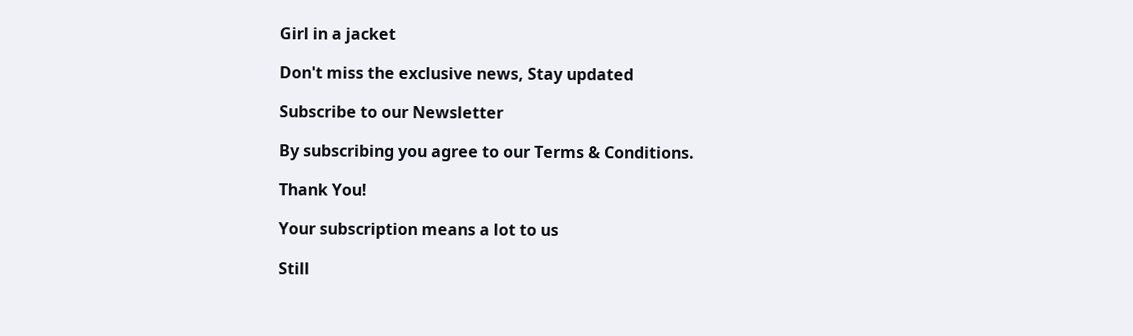Girl in a jacket

Don't miss the exclusive news, Stay updated

Subscribe to our Newsletter

By subscribing you agree to our Terms & Conditions.

Thank You!

Your subscription means a lot to us

Still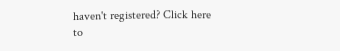haven't registered? Click here to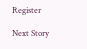Register

Next Story